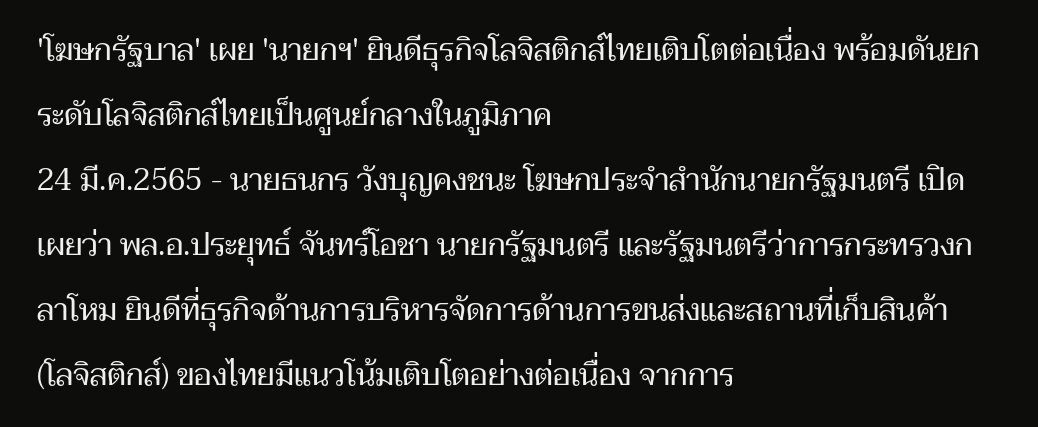'โฆษกรัฐบาล' เผย 'นายกฯ' ยินดีธุรกิจโลจิสติกส์ไทยเติบโตต่อเนื่อง พร้อมดันยกระดับโลจิสติกส์ไทยเป็นศูนย์กลางในภูมิภาค
24 มี.ค.2565 - นายธนกร วังบุญคงชนะ โฆษกประจำสำนักนายกรัฐมนตรี เปิดเผยว่า พล.อ.ประยุทธ์ จันทร์โอชา นายกรัฐมนตรี และรัฐมนตรีว่าการกระทรวงกลาโหม ยินดีที่ธุรกิจด้านการบริหารจัดการด้านการขนส่งและสถานที่เก็บสินค้า (โลจิสติกส์) ของไทยมีแนวโน้มเติบโตอย่างต่อเนื่อง จากการ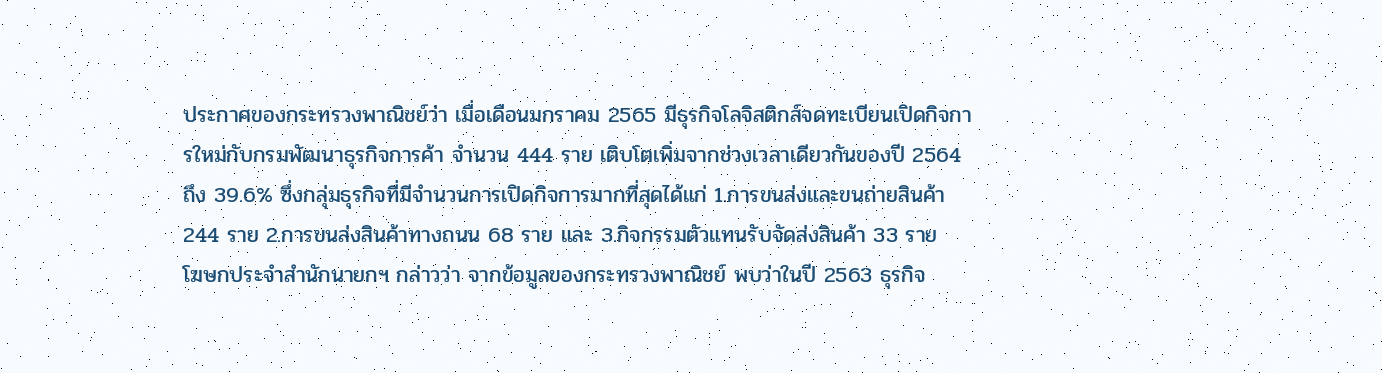ประกาศของกระทรวงพาณิชย์ว่า เมื่อเดือนมกราคม 2565 มีธุรกิจโลจิสติกส์จดทะเบียนเปิดกิจการใหม่กับกรมพัฒนาธุรกิจการค้า จำนวน 444 ราย เติบโตเพิ่มจากช่วงเวลาเดียวกันของปี 2564 ถึง 39.6% ซึ่งกลุ่มธุรกิจที่มีจำนวนการเปิดกิจการมากที่สุดได้แก่ 1.การขนส่งและขนถ่ายสินค้า 244 ราย 2.การขนส่งสินค้าทางถนน 68 ราย และ 3.กิจกรรมตัวแทนรับจัดส่งสินค้า 33 ราย
โฆษกประจำสำนักนายกฯ กล่าวว่า จากข้อมูลของกระทรวงพาณิชย์ พบว่าในปี 2563 ธุรกิจ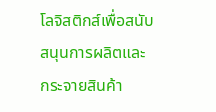โลจิสติกส์เพื่อสนับสนุนการผลิตและกระจายสินค้า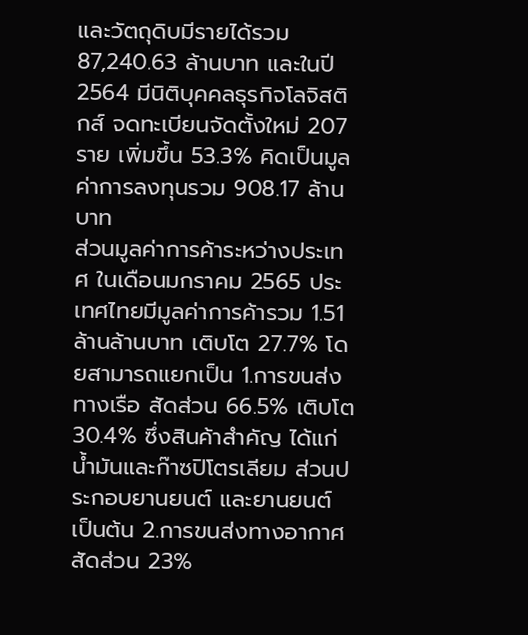และวัตถุดิบมีรายได้รวม 87,240.63 ล้านบาท และในปี 2564 มีนิติบุคคลธุรกิจโลจิสติกส์ จดทะเบียนจัดตั้งใหม่ 207 ราย เพิ่มขึ้น 53.3% คิดเป็นมูลค่าการลงทุนรวม 908.17 ล้านบาท
ส่วนมูลค่าการค้าระหว่างประเทศ ในเดือนมกราคม 2565 ประเทศไทยมีมูลค่าการค้ารวม 1.51 ล้านล้านบาท เติบโต 27.7% โดยสามารถแยกเป็น 1.การขนส่งทางเรือ สัดส่วน 66.5% เติบโต 30.4% ซึ่งสินค้าสำคัญ ได้แก่ น้ำมันและก๊าซปิโตรเลียม ส่วนประกอบยานยนต์ และยานยนต์ เป็นต้น 2.การขนส่งทางอากาศ สัดส่วน 23%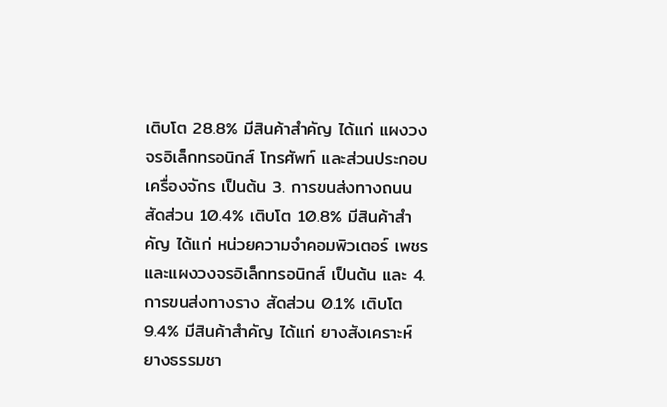เติบโต 28.8% มีสินค้าสำคัญ ได้แก่ แผงวงจรอิเล็กทรอนิกส์ โทรศัพท์ และส่วนประกอบเครื่องจักร เป็นต้น 3. การขนส่งทางถนน สัดส่วน 10.4% เติบโต 10.8% มีสินค้าสำคัญ ได้แก่ หน่วยความจำคอมพิวเตอร์ เพชร และแผงวงจรอิเล็กทรอนิกส์ เป็นต้น และ 4.การขนส่งทางราง สัดส่วน 0.1% เติบโต 9.4% มีสินค้าสำคัญ ได้แก่ ยางสังเคราะห์ ยางธรรมชา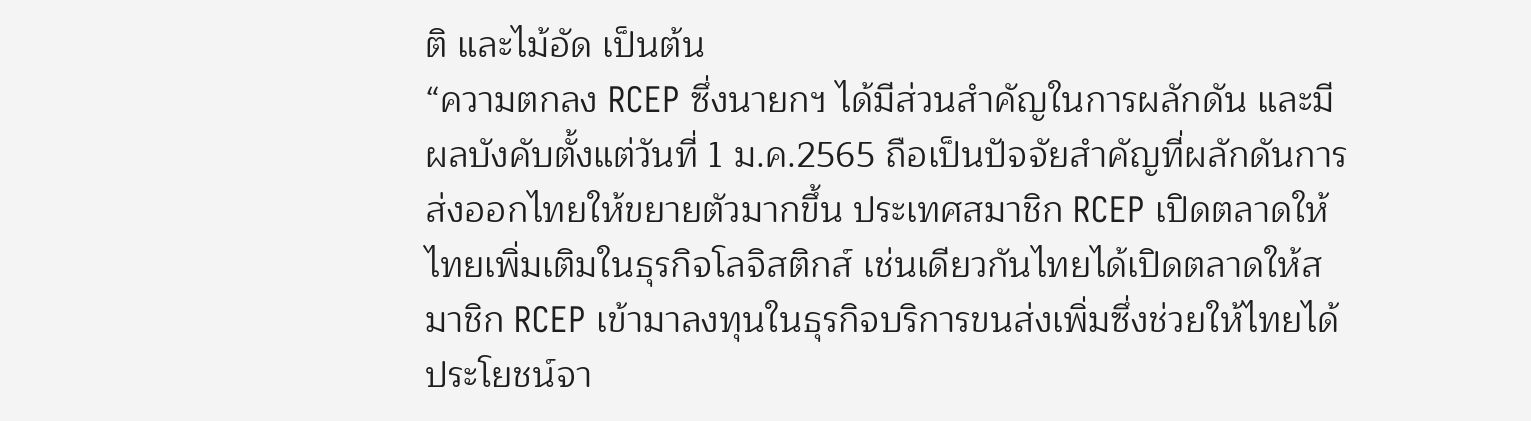ติ และไม้อัด เป็นต้น
“ความตกลง RCEP ซึ่งนายกฯ ได้มีส่วนสำคัญในการผลักดัน และมีผลบังคับตั้งแต่วันที่ 1 ม.ค.2565 ถือเป็นปัจจัยสำคัญที่ผลักดันการส่งออกไทยให้ขยายตัวมากขึ้น ประเทศสมาชิก RCEP เปิดตลาดให้ไทยเพิ่มเติมในธุรกิจโลจิสติกส์ เช่นเดียวกันไทยได้เปิดตลาดให้สมาชิก RCEP เข้ามาลงทุนในธุรกิจบริการขนส่งเพิ่มซึ่งช่วยให้ไทยได้ประโยชน์จา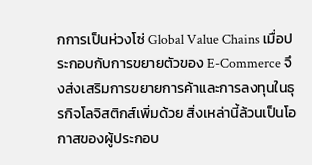กการเป็นห่วงโซ่ Global Value Chains เมื่อประกอบกับการขยายตัวของ E-Commerce จึงส่งเสริมการขยายการค้าและการลงทุนในธุรกิจโลจิสติกส์เพิ่มด้วย สิ่งเหล่านี้ล้วนเป็นโอกาสของผู้ประกอบ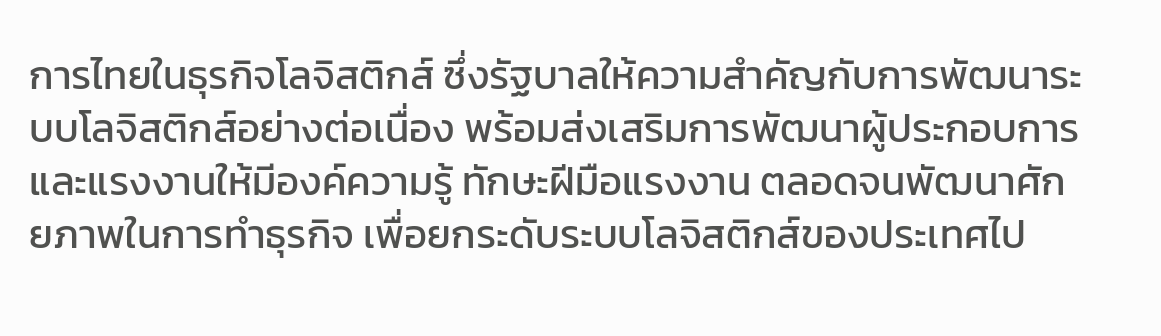การไทยในธุรกิจโลจิสติกส์ ซึ่งรัฐบาลให้ความสำคัญกับการพัฒนาระบบโลจิสติกส์อย่างต่อเนื่อง พร้อมส่งเสริมการพัฒนาผู้ประกอบการและแรงงานให้มีองค์ความรู้ ทักษะฝีมือแรงงาน ตลอดจนพัฒนาศักยภาพในการทำธุรกิจ เพื่อยกระดับระบบโลจิสติกส์ของประเทศไป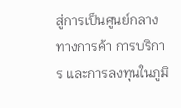สู่การเป็นศูนย์กลางทางการค้า การบริการ และการลงทุนในภูมิ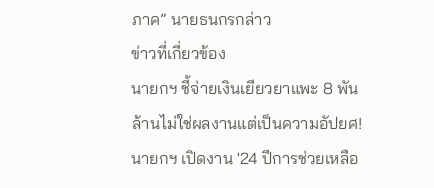ภาค” นายธนกรกล่าว
ข่าวที่เกี่ยวข้อง
นายกฯ ชี้จ่ายเงินเยียวยาแพะ 8 พันล้านไม่ใช่ผลงานแต่เป็นความอัปยศ!
นายกฯ เปิดงาน '24 ปีการช่วยเหลือ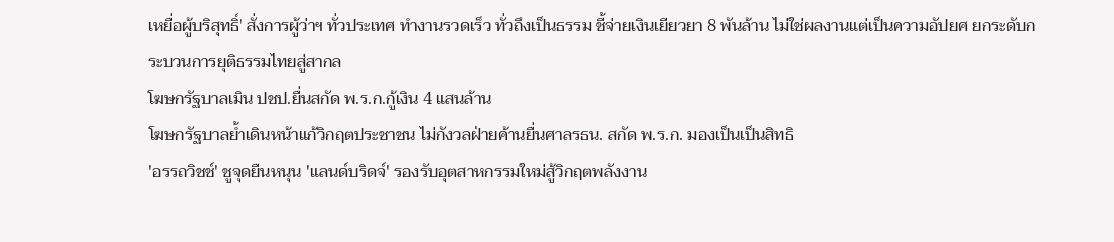เหยื่อผู้บริสุทธิ์' สั่งการผู้ว่าฯ ทั่วประเทศ ทำงานรวดเร็ว ทั่วถึงเป็นธรรม ชี้จ่ายเงินเยียวยา 8 พันล้าน ไม่ใช่ผลงานแต่เป็นความอัปยศ ยกระดับกระบวนการยุติธรรมไทยสู่สากล
โฆษกรัฐบาลเมิน ปชป.ยื่นสกัด พ.ร.ก.กู้เงิน 4 แสนล้าน
โฆษกรัฐบาลย้ำเดินหน้าแก้วิกฤตประชาชน ไม่กังวลฝ่ายค้านยื่นศาลรธน. สกัด พ.ร.ก. มองเป็นเป็นสิทธิ
'อรรถวิชช์' ชูจุดยืนหนุน 'แลนด์บริดจ์' รองรับอุตสาหกรรมใหม่สู้วิกฤตพลังงาน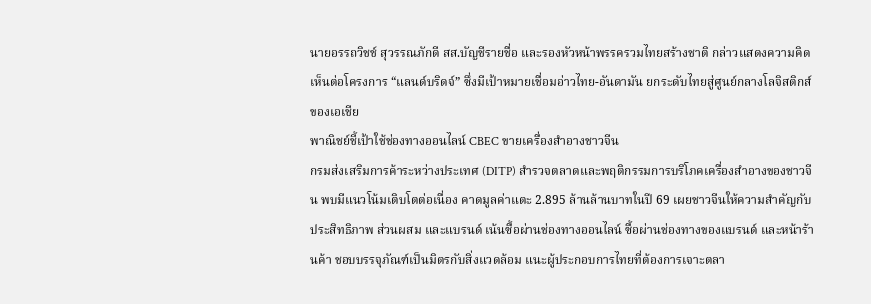นายอรรถวิชช์ สุวรรณภักดี สส.บัญชีรายชื่อ และรองหัวหน้าพรรครวมไทยสร้างชาติ กล่าวแสดงความคิดเห็นต่อโครงการ “แลนด์บริดจ์” ซึ่งมีเป้าหมายเชื่อมอ่าวไทย-อันดามัน ยกระดับไทยสู่ศูนย์กลางโลจิสติกส์ของเอเชีย
พาณิชย์ชี้เป้าใช้ช่องทางออนไลน์ CBEC ขายเครื่องสำอางชาวจีน
กรมส่งเสริมการค้าระหว่างประเทศ (DITP) สำรวจตลาดและพฤติกรรมการบริโภคเครื่องสำอางของชาวจีน พบมีแนวโน้มเติบโตต่อเนื่อง คาดมูลค่าแตะ 2.895 ล้านล้านบาทในปี 69 เผยชาวจีนให้ความสำคัญกับประสิทธิภาพ ส่วนผสม และแบรนด์ เน้นซื้อผ่านช่องทางออนไลน์ ซื้อผ่านช่องทางของแบรนด์ และหน้าร้านค้า ชอบบรรจุภัณฑ์เป็นมิตรกับสิ่งแวดล้อม แนะผู้ประกอบการไทยที่ต้องการเจาะตลา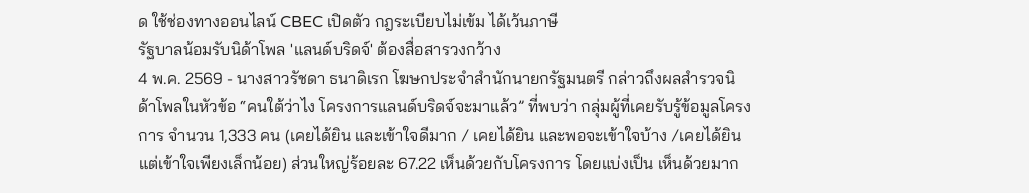ด ใช้ช่องทางออนไลน์ CBEC เปิดตัว กฎระเบียบไม่เข้ม ได้เว้นภาษี
รัฐบาลน้อมรับนิด้าโพล 'แลนด์บริดจ์' ต้องสื่อสารวงกว้าง
4 พ.ค. 2569 - นางสาวรัชดา ธนาดิเรก โฆษกประจำสำนักนายกรัฐมนตรี กล่าวถึงผลสำรวจนิด้าโพลในหัวข้อ “คนใต้ว่าไง โครงการแลนด์บริดจ์จะมาแล้ว” ที่พบว่า กลุ่มผู้ที่เคยรับรู้ข้อมูลโครงการ จำนวน 1,333 คน (เคยได้ยิน และเข้าใจดีมาก / เคยได้ยิน และพอจะเข้าใจบ้าง /เคยได้ยิน แต่เข้าใจเพียงเล็กน้อย) ส่วนใหญ่ร้อยละ 67.22 เห็นด้วยกับโครงการ โดยแบ่งเป็น เห็นด้วยมาก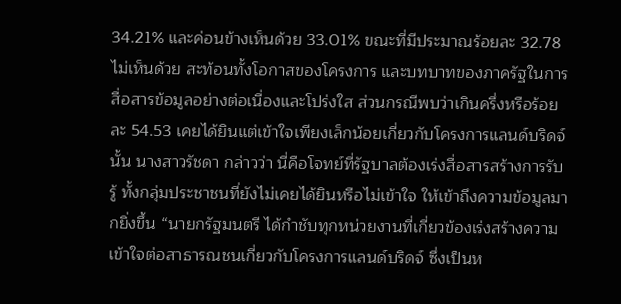34.21% และค่อนข้างเห็นด้วย 33.01% ขณะที่มีประมาณร้อยละ 32.78 ไม่เห็นด้วย สะท้อนทั้งโอกาสของโครงการ และบทบาทของภาครัฐในการสื่อสารข้อมูลอย่างต่อเนื่องและโปร่งใส ส่วนกรณีพบว่าเกินครึ่งหรือร้อยละ 54.53 เคยได้ยินแต่เข้าใจเพียงเล็กน้อยเกี่ยวกับโครงการแลนด์บริดจ์นั้น นางสาวรัชดา กล่าวว่า นี่คือโจทย์ที่รัฐบาลต้องเร่งสื่อสารสร้างการรับรู้ ทั้งกลุ่มประชาชนที่ยังไม่เคยได้ยินหรือไม่เข้าใจ ให้เข้าถึงความข้อมูลมากยิ่งขึ้น “นายกรัฐมนตรี ได้กำชับทุกหน่วยงานที่เกี่ยวข้องเร่งสร้างความเข้าใจต่อสาธารณชนเกี่ยวกับโครงการแลนด์บริดจ์ ซึ่งเป็นห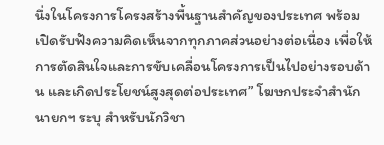นึ่งในโครงการโครงสร้างพื้นฐานสำคัญของประเทศ พร้อมเปิดรับฟังความคิดเห็นจากทุกภาคส่วนอย่างต่อเนื่อง เพื่อให้การตัดสินใจและการขับเคลื่อนโครงการเป็นไปอย่างรอบด้าน และเกิดประโยชน์สูงสุดต่อประเทศ” โฆษกประจำสำนักนายกฯ ระบุ สำหรับนักวิชา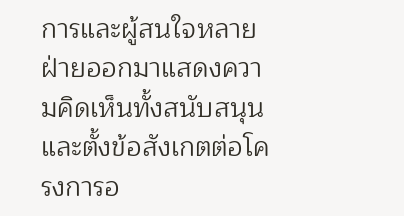การและผู้สนใจหลายฝ่ายออกมาแสดงความคิดเห็นทั้งสนับสนุนและตั้งข้อสังเกตต่อโครงการอ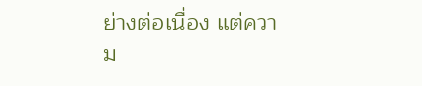ย่างต่อเนื่อง แต่ความ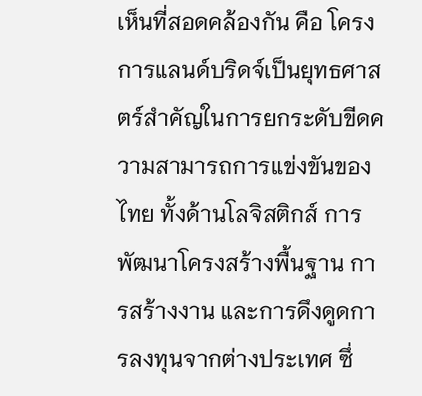เห็นที่สอดคล้องกัน คือ โครงการแลนด์บริดจ์เป็นยุทธศาสตร์สำคัญในการยกระดับขีดความสามารถการแข่งขันของไทย ทั้งด้านโลจิสติกส์ การพัฒนาโครงสร้างพื้นฐาน การสร้างงาน และการดึงดูดการลงทุนจากต่างประเทศ ซึ่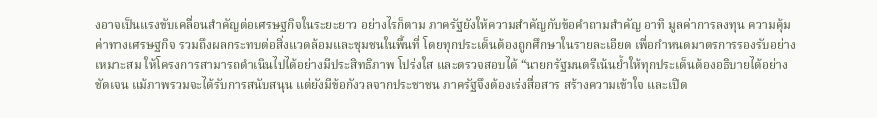งอาจเป็นแรงขับเคลื่อนสำคัญต่อเศรษฐกิจในระยะยาว อย่างไรก็ตาม ภาครัฐยังให้ความสำคัญกับข้อคำถามสำคัญ อาทิ มูลค่าการลงทุน ความคุ้มค่าทางเศรษฐกิจ รวมถึงผลกระทบต่อสิ่งแวดล้อมและชุมชนในพื้นที่ โดยทุกประเด็นต้องถูกศึกษาในรายละเอียด เพื่อกำหนดมาตรการรองรับอย่างเหมาะสม ให้โครงการสามารถดำเนินไปได้อย่างมีประสิทธิภาพ โปร่งใส และตรวจสอบได้ “นายกรัฐมนตรีเน้นย้ำให้ทุกประเด็นต้องอธิบายได้อย่างชัดเจน แม้ภาพรวมจะได้รับการสนับสนุน แต่ยังมีข้อกังวลจากประชาชน ภาครัฐจึงต้องเร่งสื่อสาร สร้างความเข้าใจ และเปิด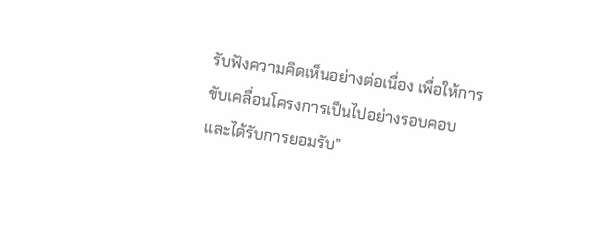รับฟังความคิดเห็นอย่างต่อเนื่อง เพื่อให้การขับเคลื่อนโครงการเป็นไปอย่างรอบคอบและได้รับการยอมรับ”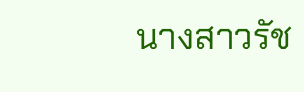นางสาวรัช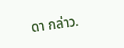ดา กล่าว.